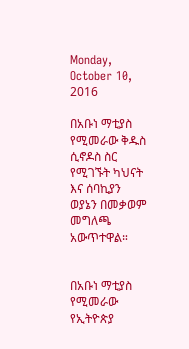Monday, October 10, 2016

በአቡነ ማቲያስ የሚመራው ቅዱስ ሲኖዶስ ስር የሚገኙት ካህናት እና ሰባኪያን ወያኔን በመቃወም መግለጫ አውጥተዋል።


በአቡነ ማቲያስ የሚመራው የኢትዮጵያ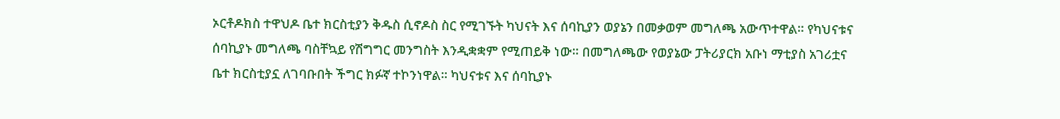ኦርቶዶክስ ተዋህዶ ቤተ ክርስቲያን ቅዱስ ሲኖዶስ ስር የሚገኙት ካህናት እና ሰባኪያን ወያኔን በመቃወም መግለጫ አውጥተዋል። የካህናቱና ሰባኪያኑ መግለጫ ባስቸኳይ የሽግግር መንግስት እንዲቋቋም የሚጠይቅ ነው። በመግለጫው የወያኔው ፓትሪያርክ አቡነ ማቲያስ አገሪቷና ቤተ ክርስቲያኗ ለገባቡበት ችግር ክፉኛ ተኮንነዋል። ካህናቱና እና ሰባኪያኑ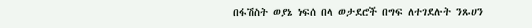በፋሽስት ወያኔ ነፍሰ በላ ወታደሮች በግፍ ለተገደሉት ንጹሀን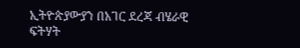ኢትዮጵያውያን በአገር ደረጃ ብሄራዊ ፍትሃት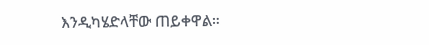እንዲካሄድላቸው ጠይቀዋል።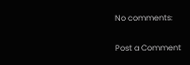No comments:

Post a Comment